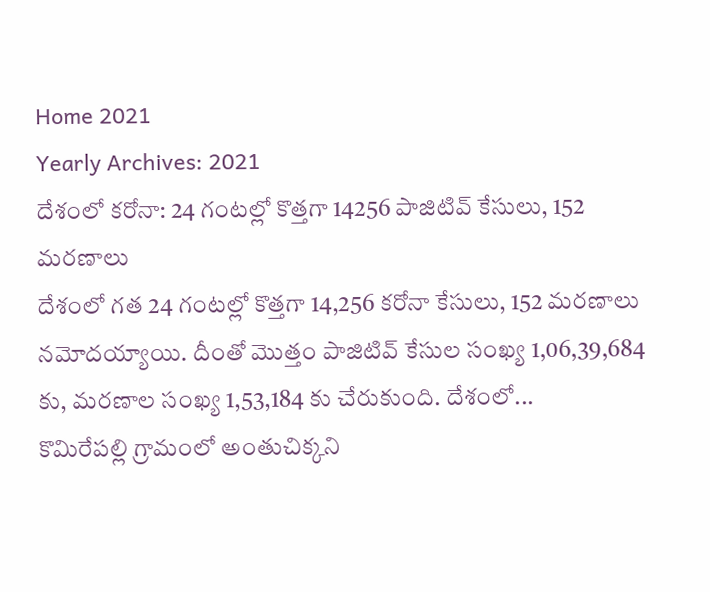Home 2021
Yearly Archives: 2021
దేశంలో కరోనా: 24 గంటల్లో కొత్తగా 14256 పాజిటివ్ కేసులు, 152 మరణాలు
దేశంలో గత 24 గంటల్లో కొత్తగా 14,256 కరోనా కేసులు, 152 మరణాలు నమోదయ్యాయి. దీంతో మొత్తం పాజిటివ్ కేసుల సంఖ్య 1,06,39,684 కు, మరణాల సంఖ్య 1,53,184 కు చేరుకుంది. దేశంలో...
కొమిరేపల్లి గ్రామంలో అంతుచిక్కని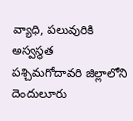వ్యాధి, పలువురికి అస్వస్థత
పశ్చిమగోదావరి జిల్లాలోని దెందులూరు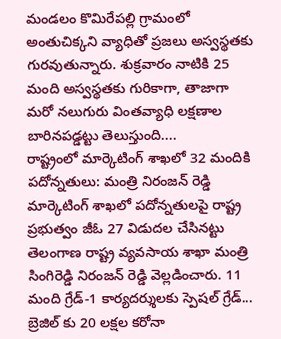మండలం కొమిరేపల్లి గ్రామంలో అంతుచిక్కని వ్యాధితో ప్రజలు అస్వస్థతకు గురవుతున్నారు. శుక్రవారం నాటికి 25 మంది అస్వస్థతకు గురికాగా, తాజాగా మరో నలుగురు వింతవ్యాధి లక్షణాల బారినపడ్డట్టు తెలుస్తుంది....
రాష్ట్రంలో మార్కెటింగ్ శాఖలో 32 మందికి పదోన్నతులు: మంత్రి నిరంజన్ రెడ్డి
మార్కెటింగ్ శాఖలో పదోన్నతులపై రాష్ట్ర ప్రభుత్వం జీఓ 27 విడుదల చేసినట్టు తెలంగాణ రాష్ట్ర వ్యవసాయ శాఖా మంత్రి సింగిరెడ్డి నిరంజన్ రెడ్డి వెల్లడించారు. 11 మంది గ్రేడ్-1 కార్యదర్శులకు స్పెషల్ గ్రేడ్...
బ్రెజిల్ కు 20 లక్షల కరోనా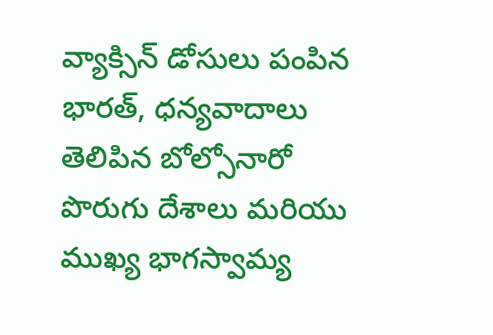వ్యాక్సిన్ డోసులు పంపిన భారత్, ధన్యవాదాలు తెలిపిన బోల్సోనారో
పొరుగు దేశాలు మరియు ముఖ్య భాగస్వామ్య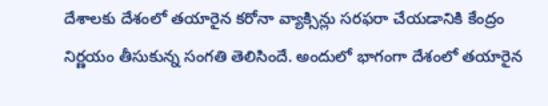దేశాలకు దేశంలో తయారైన కరోనా వ్యాక్సిన్లు సరఫరా చేయడానికి కేంద్రం నిర్ణయం తీసుకున్న సంగతి తెలిసిందే. అందులో భాగంగా దేశంలో తయారైన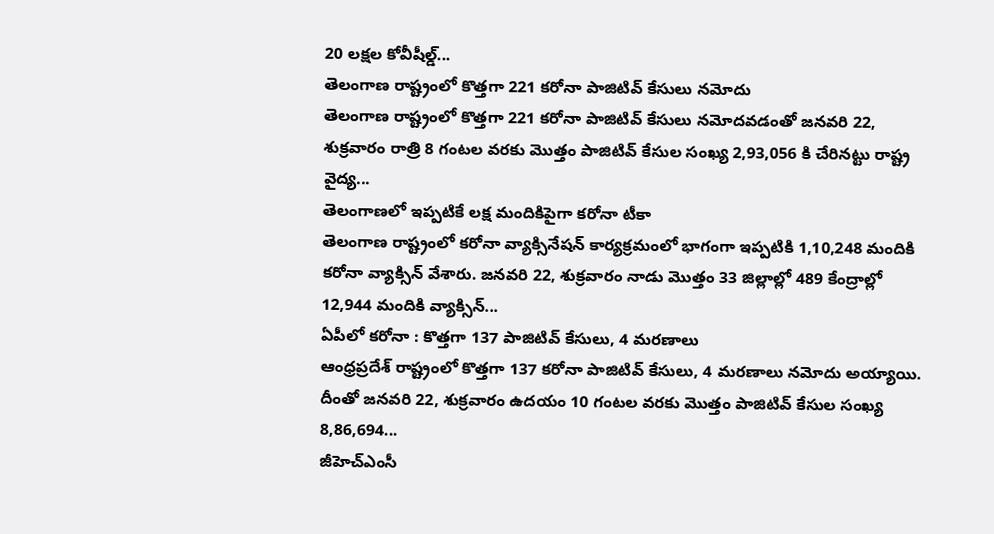20 లక్షల కోవీషీల్డ్...
తెలంగాణ రాష్ట్రంలో కొత్తగా 221 కరోనా పాజిటివ్ కేసులు నమోదు
తెలంగాణ రాష్ట్రంలో కొత్తగా 221 కరోనా పాజిటివ్ కేసులు నమోదవడంతో జనవరి 22, శుక్రవారం రాత్రి 8 గంటల వరకు మొత్తం పాజిటివ్ కేసుల సంఖ్య 2,93,056 కి చేరినట్టు రాష్ట్ర వైద్య...
తెలంగాణలో ఇప్పటికే లక్ష మందికిపైగా కరోనా టీకా
తెలంగాణ రాష్ట్రంలో కరోనా వ్యాక్సినేషన్ కార్యక్రమంలో భాగంగా ఇప్పటికి 1,10,248 మందికి కరోనా వ్యాక్సిన్ వేశారు. జనవరి 22, శుక్రవారం నాడు మొత్తం 33 జిల్లాల్లో 489 కేంద్రాల్లో 12,944 మందికి వ్యాక్సిన్...
ఏపీలో కరోనా : కొత్తగా 137 పాజిటివ్ కేసులు, 4 మరణాలు
ఆంధ్రప్రదేశ్ రాష్ట్రంలో కొత్తగా 137 కరోనా పాజిటివ్ కేసులు, 4 మరణాలు నమోదు అయ్యాయి. దీంతో జనవరి 22, శుక్రవారం ఉదయం 10 గంటల వరకు మొత్తం పాజిటివ్ కేసుల సంఖ్య 8,86,694...
జీహెచ్ఎంసీ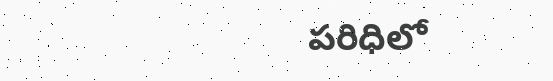పరిధిలో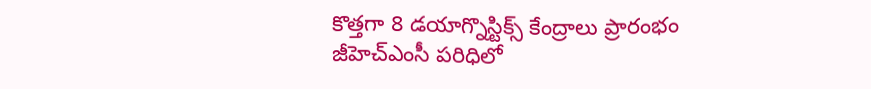కొత్తగా 8 డయాగ్నొస్టిక్స్ కేంద్రాలు ప్రారంభం
జీహెచ్ఎంసీ పరిధిలో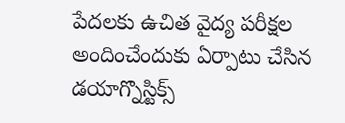పేదలకు ఉచిత వైద్య పరీక్షల అందించేందుకు ఏర్పాటు చేసిన డయాగ్నొస్టిక్స్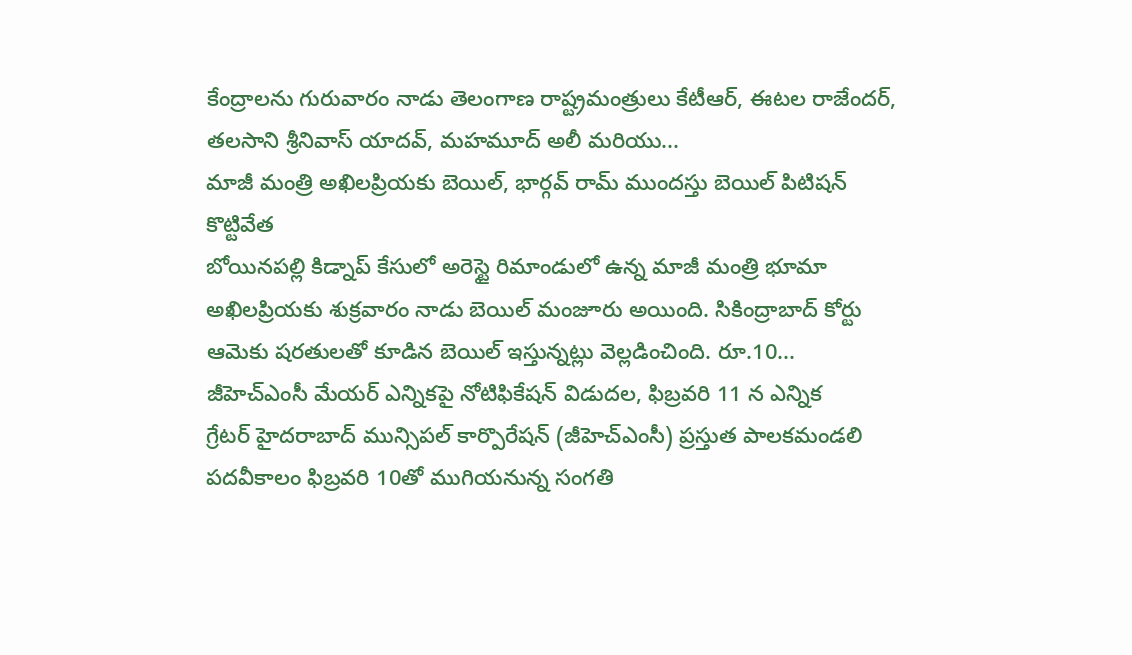కేంద్రాలను గురువారం నాడు తెలంగాణ రాష్ట్రమంత్రులు కేటీఆర్, ఈటల రాజేందర్, తలసాని శ్రీనివాస్ యాదవ్, మహమూద్ అలీ మరియు...
మాజీ మంత్రి అఖిలప్రియకు బెయిల్, భార్గవ్ రామ్ ముందస్తు బెయిల్ పిటిషన్ కొట్టివేత
బోయినపల్లి కిడ్నాప్ కేసులో అరెస్టై రిమాండులో ఉన్న మాజీ మంత్రి భూమా అఖిలప్రియకు శుక్రవారం నాడు బెయిల్ మంజూరు అయింది. సికింద్రాబాద్ కోర్టు ఆమెకు షరతులతో కూడిన బెయిల్ ఇస్తున్నట్లు వెల్లడించింది. రూ.10...
జీహెచ్ఎంసీ మేయర్ ఎన్నికపై నోటిఫికేషన్ విడుదల, ఫిబ్రవరి 11 న ఎన్నిక
గ్రేటర్ హైదరాబాద్ మున్సిపల్ కార్పొరేషన్ (జీహెచ్ఎంసీ) ప్రస్తుత పాలకమండలి పదవీకాలం ఫిబ్రవరి 10తో ముగియనున్న సంగతి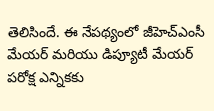తెలిసిందే. ఈ నేపథ్యంలో జీహెచ్ఎంసీ మేయర్ మరియు డిప్యూటీ మేయర్ పరోక్ష ఎన్నికకు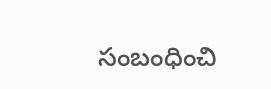సంబంధించి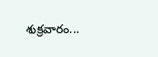శుక్రవారం...